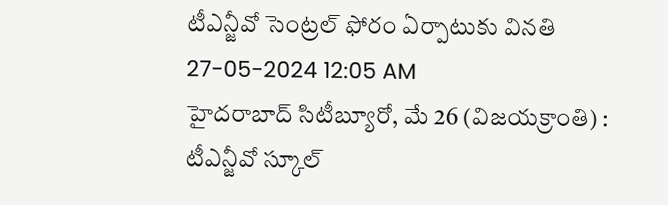టీఎన్జీవో సెంట్రల్ ఫోరం ఏర్పాటుకు వినతి
27-05-2024 12:05 AM
హైదరాబాద్ సిటీబ్యూరో, మే 26 (విజయక్రాంతి) : టీఎన్జీవో స్కూల్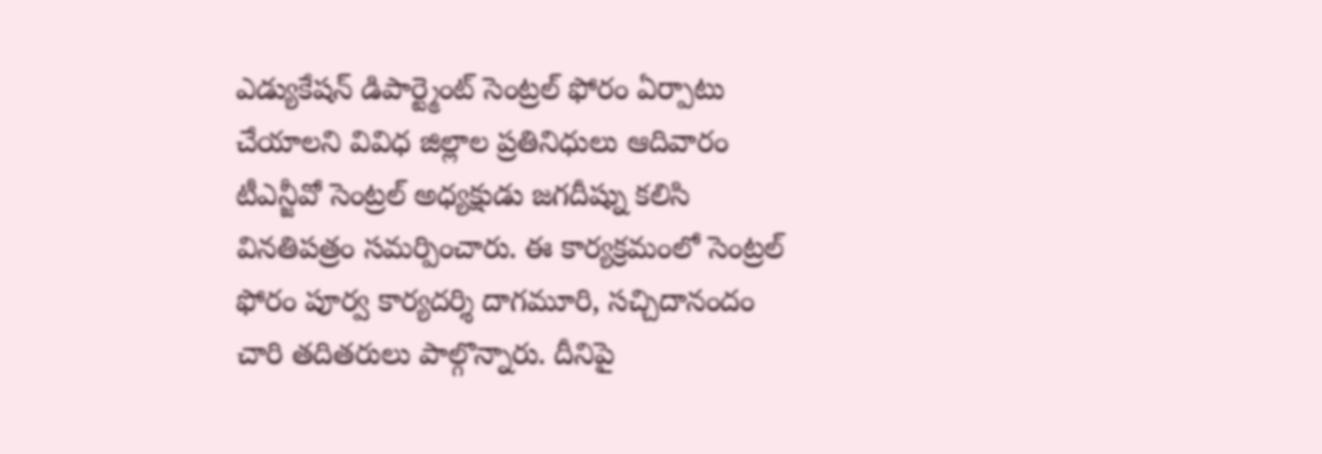ఎడ్యుకేషన్ డిపార్ట్మెంట్ సెంట్రల్ ఫోరం ఏర్పాటు చేయాలని వివిధ జిల్లాల ప్రతినిధులు ఆదివారం టీఎన్జీవో సెంట్రల్ అధ్యక్షుడు జగదీష్ను కలిసి వినతిపత్రం సమర్పించారు. ఈ కార్యక్రమంలో సెంట్రల్ ఫోరం పూర్వ కార్యదర్శి దాగమూరి, సచ్చిదానందం చారి తదితరులు పాల్గొన్నారు. దీనిపై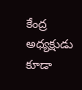కేంద్ర అధ్యక్షుడు కూడా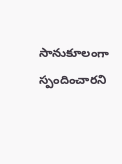సానుకూలంగా స్పందించారని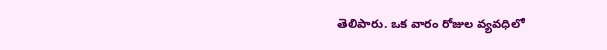తెలిపారు. ఒక వారం రోజుల వ్యవధిలో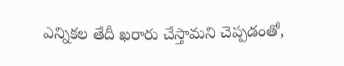ఎన్నికల తేదీ ఖరారు చేస్తామని చెప్పడంతో,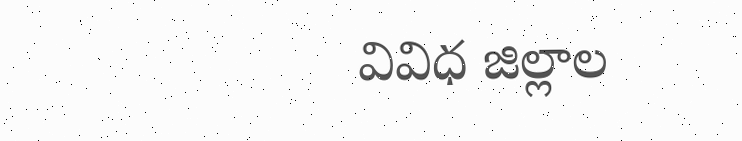వివిధ జిల్లాల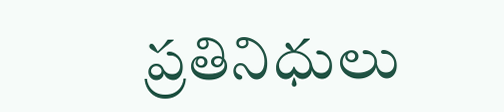ప్రతినిధులు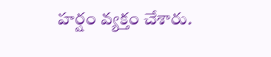హర్షం వ్యక్తం చేశారు.